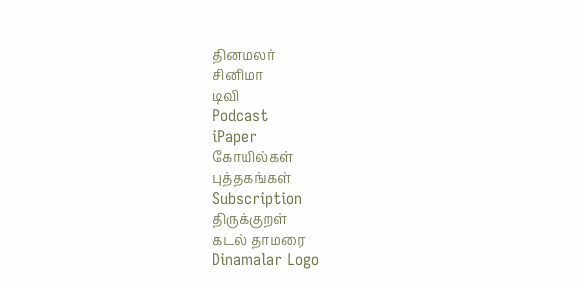தினமலர்
சினிமா
டிவி
Podcast
iPaper
கோயில்கள்
புத்தகங்கள்
Subscription
திருக்குறள்
கடல் தாமரை
Dinamalar Logo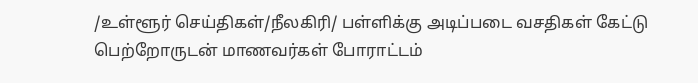/உள்ளூர் செய்திகள்/நீலகிரி/ பள்ளிக்கு அடிப்படை வசதிகள் கேட்டு பெற்றோருடன் மாணவர்கள் போராட்டம்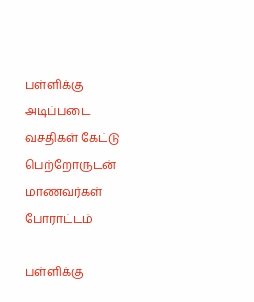பள்ளிக்கு அடிப்படை வசதிகள் கேட்டு பெற்றோருடன் மாணவர்கள் போராட்டம்

பள்ளிக்கு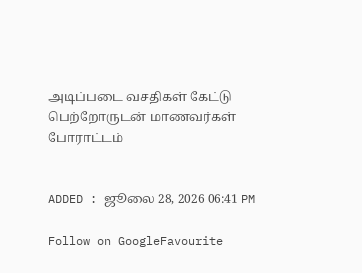அடிப்படை வசதிகள் கேட்டு பெற்றோருடன் மாணவர்கள் போராட்டம்


ADDED : ஜூலை 28, 2026 06:41 PM

Follow on GoogleFavourite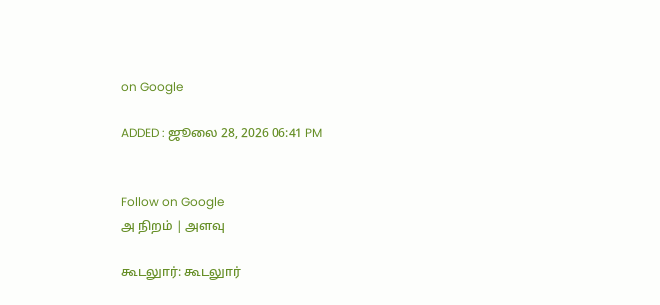on Google

ADDED : ஜூலை 28, 2026 06:41 PM


Follow on Google
அ நிறம் | அளவு

கூடலுார்: கூடலுார்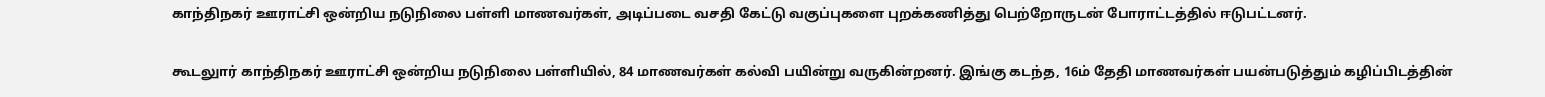காந்திநகர் ஊராட்சி ஒன்றிய நடுநிலை பள்ளி மாணவர்கள், அடிப்படை வசதி கேட்டு வகுப்புகளை புறக்கணித்து பெற்றோருடன் போராட்டத்தில் ஈடுபட்டனர்.

கூடலுார் காந்திநகர் ஊராட்சி ஒன்றிய நடுநிலை பள்ளியில், 84 மாணவர்கள் கல்வி பயின்று வருகின்றனர். இங்கு கடந்த, 16ம் தேதி மாணவர்கள் பயன்படுத்தும் கழிப்பிடத்தின்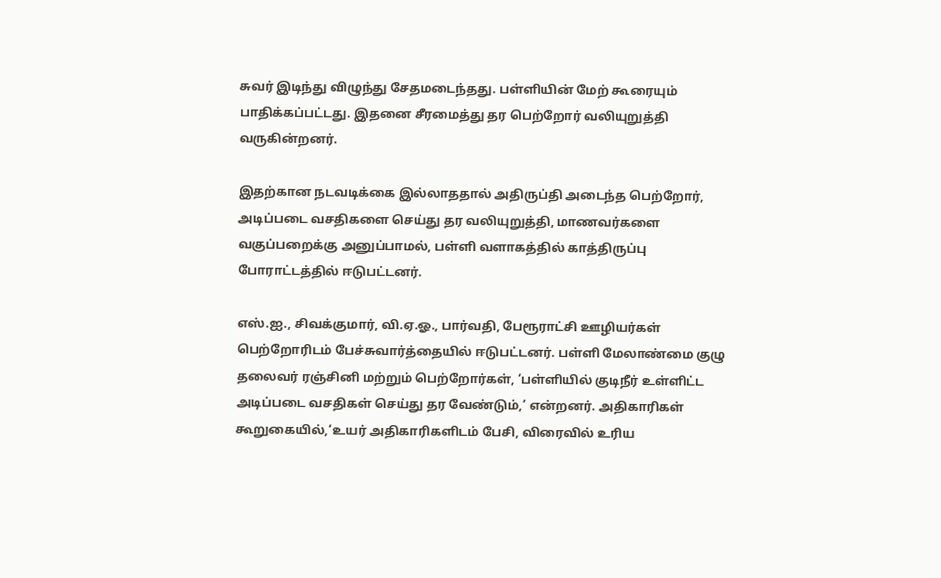சுவர் இடிந்து விழுந்து சேதமடைந்தது. பள்ளியின் மேற் கூரையும் பாதிக்கப்பட்டது. இதனை சீரமைத்து தர பெற்றோர் வலியுறுத்தி வருகின்றனர்.

இதற்கான நடவடிக்கை இல்லாததால் அதிருப்தி அடைந்த பெற்றோர், அடிப்படை வசதிகளை செய்து தர வலியுறுத்தி, மாணவர்களை வகுப்பறைக்கு அனுப்பாமல், பள்ளி வளாகத்தில் காத்திருப்பு போராட்டத்தில் ஈடுபட்டனர்.

எஸ்.ஐ., சிவக்குமார், வி.ஏ.ஓ., பார்வதி, பேரூராட்சி ஊழியர்கள் பெற்றோரிடம் பேச்சுவார்த்தையில் ஈடுபட்டனர். பள்ளி மேலாண்மை குழு தலைவர் ரஞ்சினி மற்றும் பெற்றோர்கள், ‘பள்ளியில் குடிநீர் உள்ளிட்ட அடிப்படை வசதிகள் செய்து தர வேண்டும்,’ என்றனர். அதிகாரிகள் கூறுகையில்,‘உயர் அதிகாரிகளிடம் பேசி, விரைவில் உரிய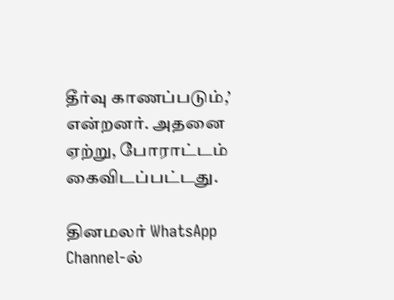தீர்வு காணப்படும்,’ என்றனர். அதனை ஏற்று, போராட்டம் கைவிடப்பட்டது.

தினமலர் WhatsApp Channel-ல்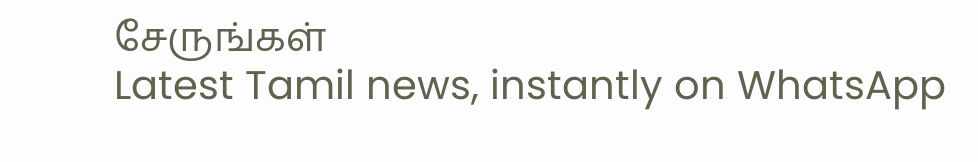சேருங்கள்
Latest Tamil news, instantly on WhatsApp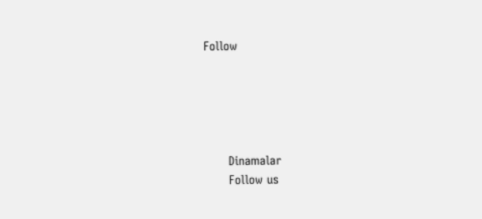Follow





      Dinamalar
      Follow us